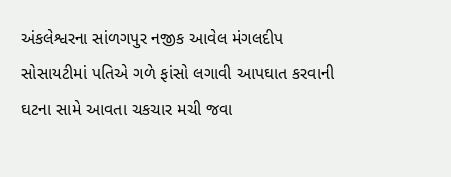અંકલેશ્વરના સાંળગપુર નજીક આવેલ મંગલદીપ સોસાયટીમાં પતિએ ગળે ફાંસો લગાવી આપઘાત કરવાની ઘટના સામે આવતા ચકચાર મચી જવા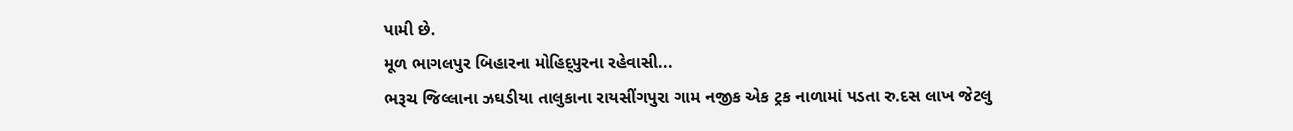પામી છે.
મૂળ ભાગલપુર બિહારના મોહિદ્પુરના રહેવાસી...
ભરૂચ જિલ્લાના ઝઘડીયા તાલુકાના રાયસીંગપુરા ગામ નજીક એક ટ્રક નાળામાં પડતા રુ.દસ લાખ જેટલુ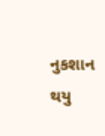નુકશાન થયુ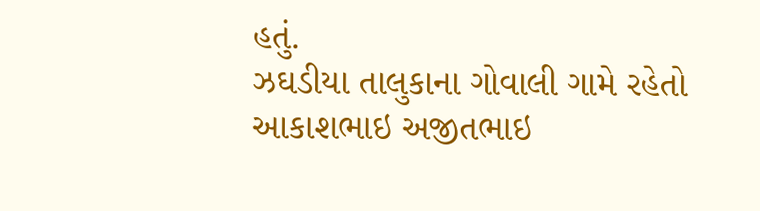હતું.
ઝઘડીયા તાલુકાના ગોવાલી ગામે રહેતો આકાશભાઇ અજીતભાઇ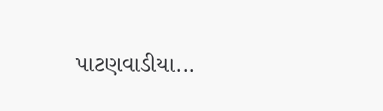પાટણવાડીયા...